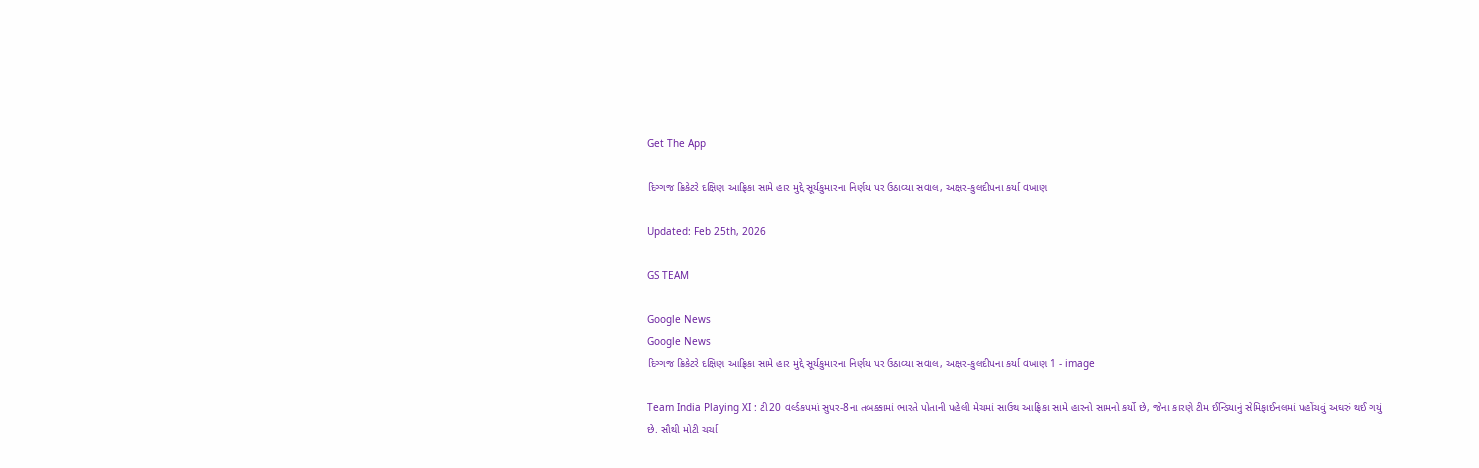Get The App

દિગ્ગજ ક્રિકેટરે દક્ષિણ આફ્રિકા સામે હાર મુદ્દે સૂર્યકુમારના નિર્ણય પર ઉઠાવ્યા સવાલ, અક્ષર-કુલદીપના કર્યા વખાણ

Updated: Feb 25th, 2026

GS TEAM

Google News
Google News
દિગ્ગજ ક્રિકેટરે દક્ષિણ આફ્રિકા સામે હાર મુદ્દે સૂર્યકુમારના નિર્ણય પર ઉઠાવ્યા સવાલ, અક્ષર-કુલદીપના કર્યા વખાણ 1 - image

Team India Playing XI : ટી20 વર્લ્ડકપમાં સુપર-8ના તબક્કામાં ભારતે પોતાની પહેલી મેચમાં સાઉથ આફ્રિકા સામે હારનો સામનો કર્યો છે, જેના કારણે ટીમ ઈન્ડિયાનું સેમિફાઈનલમાં પહોંચવું અઘરું થઈ ગયું છે. સૌથી મોટી ચર્ચા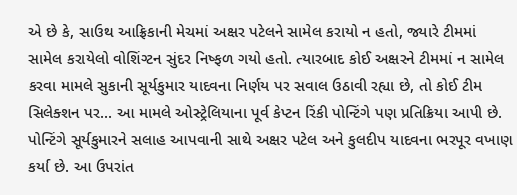એ છે કે, સાઉથ આફ્રિકાની મેચમાં અક્ષર પટેલને સામેલ કરાયો ન હતો, જ્યારે ટીમમાં સામેલ કરાયેલો વોશિંગ્ટન સુંદર નિષ્ફળ ગયો હતો. ત્યારબાદ કોઈ અક્ષરને ટીમમાં ન સામેલ કરવા મામલે સુકાની સૂર્યકુમાર યાદવના નિર્ણય પર સવાલ ઉઠાવી રહ્યા છે, તો કોઈ ટીમ સિલેક્શન પર... આ મામલે ઓસ્ટ્રેલિયાના પૂર્વ કેપ્ટન રિંકી પોન્ટિંગે પણ પ્રતિક્રિયા આપી છે. પોન્ટિંગે સૂર્યકુમારને સલાહ આપવાની સાથે અક્ષર પટેલ અને કુલદીપ યાદવના ભરપૂર વખાણ કર્યા છે. આ ઉપરાંત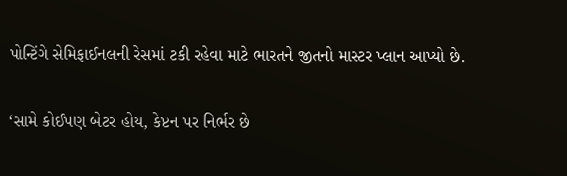પોન્ટિંગે સેમિફાઈનલની રેસમાં ટકી રહેવા માટે ભારતને જીતનો માસ્ટર પ્લાન આપ્યો છે.

‘સામે કોઈપણ બેટર હોય, કેપ્ટન પર નિર્ભર છે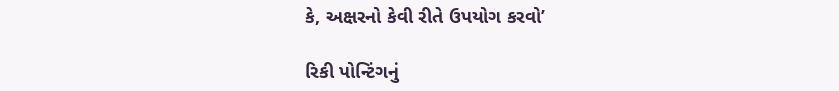કે, અક્ષરનો કેવી રીતે ઉપયોગ કરવો’

રિકી પોન્ટિંગનું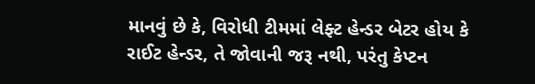માનવું છે કે, વિરોધી ટીમમાં લેફ્ટ હેન્ડર બેટર હોય કે રાઈટ હેન્ડર, તે જોવાની જરૂ નથી, પરંતુ કેપ્ટન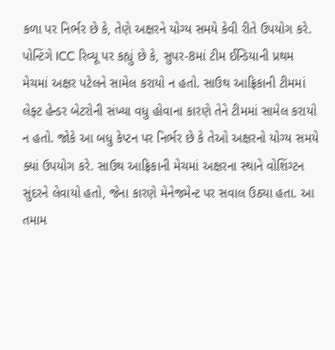કળા પર નિર્ભર છે કે, તેણે અક્ષરને યોગ્ય સમયે કેવી રીતે ઉપયોગ કરે. પોન્ટિંગે ICC રિવ્યૂ પર કહ્યું છે કે, સુપર-8માં ટીમ ઈન્ડિયાની પ્રથમ મેચમાં અક્ષર પટેલને સામેલ કરાયો ન હતો. સાઉથ આફ્રિકાની ટીમમાં લેફ્ટ હેન્ડર બેટરોની સંખ્યા વધુ હોવાના કારણે તેને ટીમમાં સામેલ કરાયો ન હતો. જોકે આ બધુ કેપ્ટન પર નિર્ભર છે કે તેઓ અક્ષરનો યોગ્ય સમયે ક્યાં ઉપયોગ કરે. સાઉથ આફ્રિકાની મેચમાં અક્ષરના સ્થાને વોશિંગ્ટન સુંદરને લેવાયો હતો, જેના કારણે મેનેજમેન્ટ પર સવાલ ઉઠ્યા હતા. આ તમામ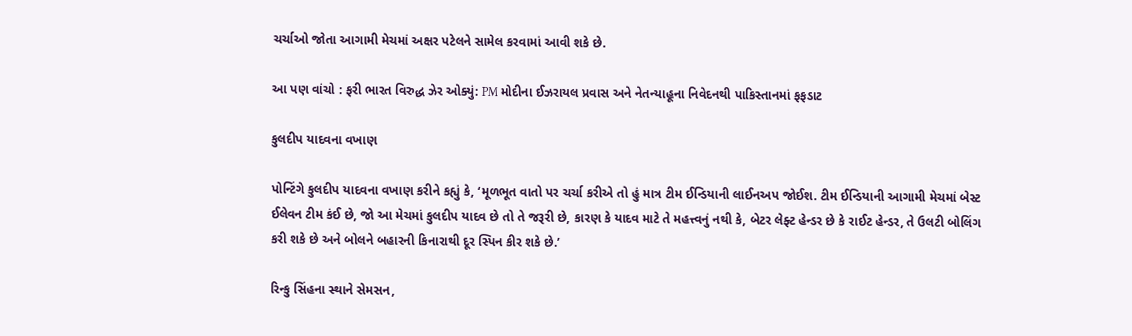ચર્ચાઓ જોતા આગામી મેચમાં અક્ષર પટેલને સામેલ કરવામાં આવી શકે છે.

આ પણ વાંચો : ફરી ભારત વિરુદ્ધ ઝેર ઓક્યું: PM મોદીના ઈઝરાયલ પ્રવાસ અને નેતન્યાહૂના નિવેદનથી પાકિસ્તાનમાં ફફડાટ

કુલદીપ યાદવના વખાણ

પોન્ટિંગે કુલદીપ યાદવના વખાણ કરીને કહ્યું કે, ‘મૂળભૂત વાતો પર ચર્ચા કરીએ તો હું માત્ર ટીમ ઈન્ડિયાની લાઈનઅપ જોઈશ. ટીમ ઈન્ડિયાની આગામી મેચમાં બેસ્ટ ઈલેવન ટીમ કંઈ છે, જો આ મેચમાં કુલદીપ યાદવ છે તો તે જરૂરી છે, કારણ કે યાદવ માટે તે મહત્ત્વનું નથી કે, બેટર લેફ્ટ હેન્ડર છે કે રાઈટ હેન્ડર, તે ઉલટી બોલિંગ કરી શકે છે અને બોલને બહારની કિનારાથી દૂર સ્પિન કીર શકે છે.’

રિન્કુ સિંહના સ્થાને સેમસન,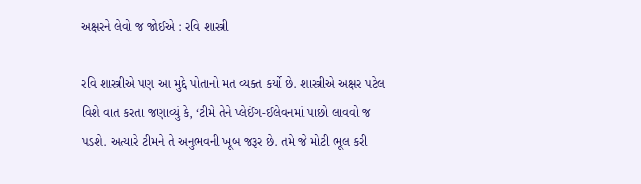અક્ષરને લેવો જ જોઈએ : રવિ શાસ્ત્રી

રવિ શાસ્ત્રીએ પણ આ મુદ્દે પોતાનો મત વ્યક્ત કર્યો છે. શાસ્ત્રીએ અક્ષર પટેલ વિશે વાત કરતા જણાવ્યું કે, ‘ટીમે તેને પ્લેઈંગ-ઈલેવનમાં પાછો લાવવો જ પડશે. અત્યારે ટીમને તે અનુભવની ખૂબ જરૂર છે. તમે જે મોટી ભૂલ કરી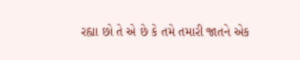રહ્યા છો તે એ છે કે તમે તમારી જાતને એક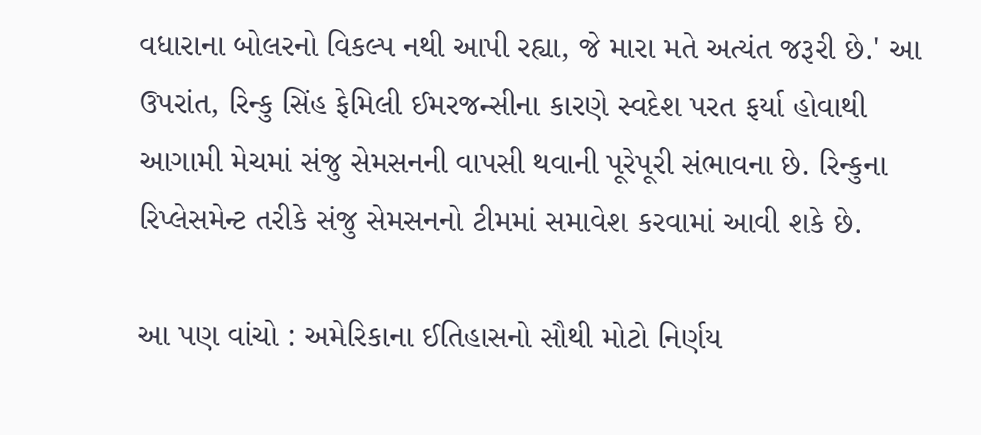વધારાના બોલરનો વિકલ્પ નથી આપી રહ્યા, જે મારા મતે અત્યંત જરૂરી છે.' આ ઉપરાંત, રિન્કુ સિંહ ફેમિલી ઈમરજન્સીના કારણે સ્વદેશ પરત ફર્યા હોવાથી આગામી મેચમાં સંજુ સેમસનની વાપસી થવાની પૂરેપૂરી સંભાવના છે. રિન્કુના રિપ્લેસમેન્ટ તરીકે સંજુ સેમસનનો ટીમમાં સમાવેશ કરવામાં આવી શકે છે.

આ પણ વાંચો : અમેરિકાના ઈતિહાસનો સૌથી મોટો નિર્ણય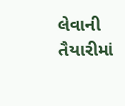લેવાની તૈયારીમાં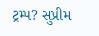ટ્રમ્પ? સુપ્રીમ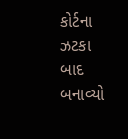કોર્ટના ઝટકા બાદ બનાવ્યો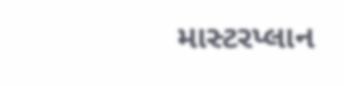માસ્ટરપ્લાન